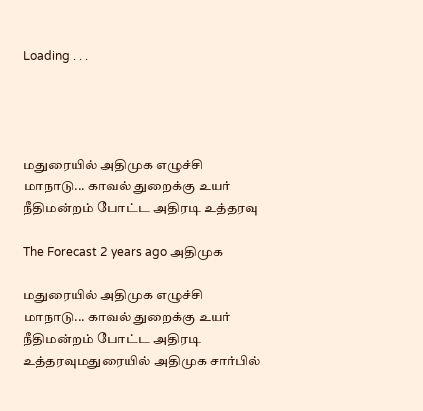Loading . . .




மதுரையில் அதிமுக எழுச்சி மாநாடு... காவல் துறைக்கு உயர் நீதிமன்றம் போட்ட அதிரடி உத்தரவு

The Forecast 2 years ago அதிமுக

மதுரையில் அதிமுக எழுச்சி மாநாடு... காவல் துறைக்கு உயர் நீதிமன்றம் போட்ட அதிரடி உத்தரவுமதுரையில் அதிமுக சார்பில்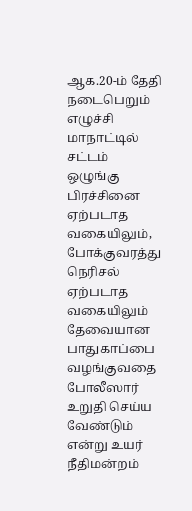ஆக.20-ம் தேதி நடைபெறும் எழுச்சி மாநாட்டில் சட்டம் ஒழுங்கு பிரச்சினை ஏற்படாத வகையிலும், போக்குவரத்து நெரிசல் ஏற்படாத வகையிலும் தேவையான பாதுகாப்பை வழங்குவதை போலீஸார் உறுதி செய்ய வேண்டும் என்று உயர் நீதிமன்றம்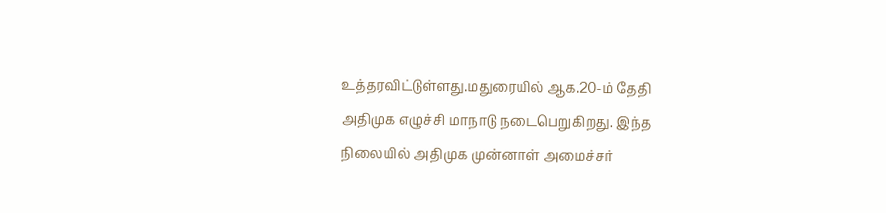உத்தரவிட்டுள்ளது.மதுரையில் ஆக.20-ம் தேதி அதிமுக எழுச்சி மாநாடு நடைபெறுகிறது. இந்த நிலையில் அதிமுக முன்னாள் அமைச்சர்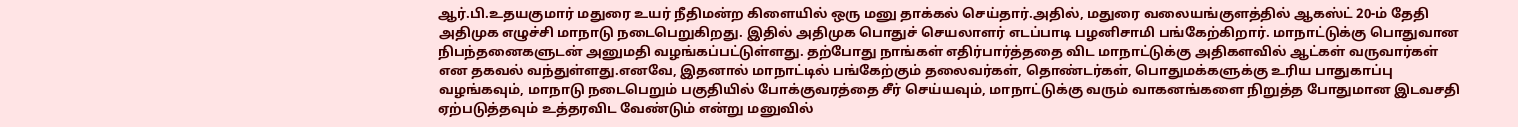ஆர்.பி.உதயகுமார் மதுரை உயர் நீதிமன்ற கிளையில் ஒரு மனு தாக்கல் செய்தார்.அதில், மதுரை வலையங்குளத்தில் ஆகஸ்ட் 20-ம் தேதி அதிமுக எழுச்சி மாநாடு நடைபெறுகிறது. இதில் அதிமுக பொதுச் செயலாளர் எடப்பாடி பழனிசாமி பங்கேற்கிறார். மாநாட்டுக்கு பொதுவான நிபந்தனைகளுடன் அனுமதி வழங்கப்பட்டுள்ளது. தற்போது நாங்கள் எதிர்பார்த்ததை விட மாநாட்டுக்கு அதிகளவில் ஆட்கள் வருவார்கள் என தகவல் வந்துள்ளது.எனவே, இதனால் மாநாட்டில் பங்கேற்கும் தலைவர்கள், தொண்டர்கள், பொதுமக்களுக்கு உரிய பாதுகாப்பு வழங்கவும், மாநாடு நடைபெறும் பகுதியில் போக்குவரத்தை சீர் செய்யவும், மாநாட்டுக்கு வரும் வாகனங்களை நிறுத்த போதுமான இடவசதி ஏற்படுத்தவும் உத்தரவிட வேண்டும் என்று மனுவில்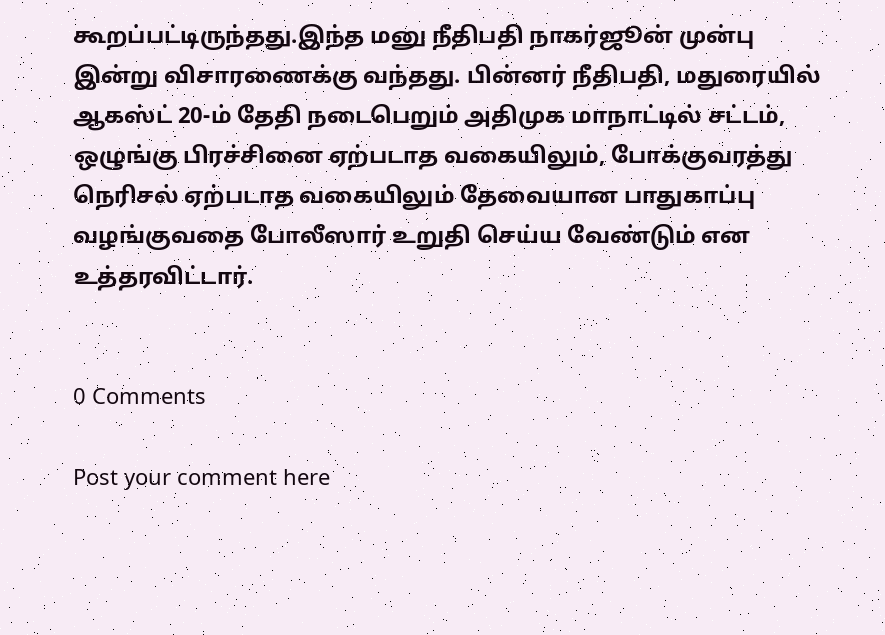கூறப்பட்டிருந்தது.இந்த மனு நீதிபதி நாகர்ஜூன் முன்பு இன்று விசாரணைக்கு வந்தது. பின்னர் நீதிபதி, மதுரையில் ஆகஸ்ட் 20-ம் தேதி நடைபெறும் அதிமுக மாநாட்டில் சட்டம், ஒழுங்கு பிரச்சினை ஏற்படாத வகையிலும், போக்குவரத்து நெரிசல் ஏற்படாத வகையிலும் தேவையான பாதுகாப்பு வழங்குவதை போலீஸார் உறுதி செய்ய வேண்டும் என உத்தரவிட்டார்.


0 Comments

Post your comment here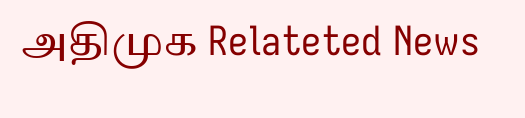அதிமுக Relateted News